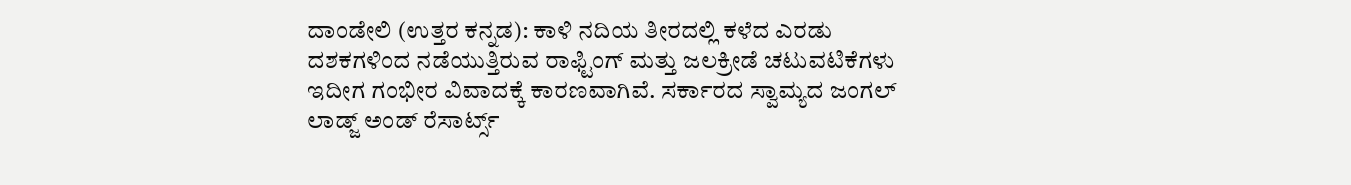ದಾಂಡೇಲಿ (ಉತ್ತರ ಕನ್ನಡ): ಕಾಳಿ ನದಿಯ ತೀರದಲ್ಲಿ ಕಳೆದ ಎರಡು ದಶಕಗಳಿಂದ ನಡೆಯುತ್ತಿರುವ ರಾಫ್ಟಿಂಗ್ ಮತ್ತು ಜಲಕ್ರೀಡೆ ಚಟುವಟಿಕೆಗಳು ಇದೀಗ ಗಂಭೀರ ವಿವಾದಕ್ಕೆ ಕಾರಣವಾಗಿವೆ. ಸರ್ಕಾರದ ಸ್ವಾಮ್ಯದ ಜಂಗಲ್ ಲಾಡ್ಜ್ ಅಂಡ್ ರೆಸಾರ್ಟ್ಸ್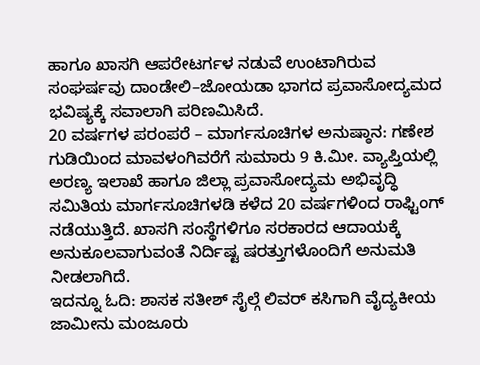ಹಾಗೂ ಖಾಸಗಿ ಆಪರೇಟರ್ಗಳ ನಡುವೆ ಉಂಟಾಗಿರುವ ಸಂಘರ್ಷವು ದಾಂಡೇಲಿ–ಜೋಯಡಾ ಭಾಗದ ಪ್ರವಾಸೋದ್ಯಮದ ಭವಿಷ್ಯಕ್ಕೆ ಸವಾಲಾಗಿ ಪರಿಣಮಿಸಿದೆ.
20 ವರ್ಷಗಳ ಪರಂಪರೆ – ಮಾರ್ಗಸೂಚಿಗಳ ಅನುಷ್ಠಾನ: ಗಣೇಶ ಗುಡಿಯಿಂದ ಮಾವಳಂಗಿವರೆಗೆ ಸುಮಾರು 9 ಕಿ.ಮೀ. ವ್ಯಾಪ್ತಿಯಲ್ಲಿ ಅರಣ್ಯ ಇಲಾಖೆ ಹಾಗೂ ಜಿಲ್ಲಾ ಪ್ರವಾಸೋದ್ಯಮ ಅಭಿವೃದ್ಧಿ ಸಮಿತಿಯ ಮಾರ್ಗಸೂಚಿಗಳಡಿ ಕಳೆದ 20 ವರ್ಷಗಳಿಂದ ರಾಫ್ಟಿಂಗ್ ನಡೆಯುತ್ತಿದೆ. ಖಾಸಗಿ ಸಂಸ್ಥೆಗಳಿಗೂ ಸರಕಾರದ ಆದಾಯಕ್ಕೆ ಅನುಕೂಲವಾಗುವಂತೆ ನಿರ್ದಿಷ್ಟ ಷರತ್ತುಗಳೊಂದಿಗೆ ಅನುಮತಿ ನೀಡಲಾಗಿದೆ.
ಇದನ್ನೂ ಓದಿ: ಶಾಸಕ ಸತೀಶ್ ಸೈಲ್ಗೆ ಲಿವರ್ ಕಸಿಗಾಗಿ ವೈದ್ಯಕೀಯ ಜಾಮೀನು ಮಂಜೂರು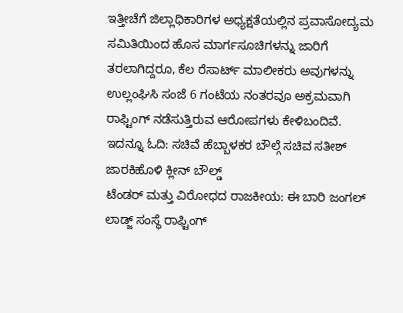ಇತ್ತೀಚೆಗೆ ಜಿಲ್ಲಾಧಿಕಾರಿಗಳ ಅಧ್ಯಕ್ಷತೆಯಲ್ಲಿನ ಪ್ರವಾಸೋದ್ಯಮ ಸಮಿತಿಯಿಂದ ಹೊಸ ಮಾರ್ಗಸೂಚಿಗಳನ್ನು ಜಾರಿಗೆ ತರಲಾಗಿದ್ದರೂ, ಕೆಲ ರೆಸಾರ್ಟ್ ಮಾಲೀಕರು ಅವುಗಳನ್ನು ಉಲ್ಲಂಘಿಸಿ ಸಂಜೆ 6 ಗಂಟೆಯ ನಂತರವೂ ಅಕ್ರಮವಾಗಿ ರಾಫ್ಟಿಂಗ್ ನಡೆಸುತ್ತಿರುವ ಆರೋಪಗಳು ಕೇಳಿಬಂದಿವೆ.
ಇದನ್ನೂ ಓದಿ: ಸಚಿವೆ ಹೆಬ್ಬಾಳಕರ ಬೌಲ್ಗೆ ಸಚಿವ ಸತೀಶ್ ಜಾರಕಿಹೊಳಿ ಕ್ಲೀನ್ ಬೌಲ್ಡ್
ಟೆಂಡರ್ ಮತ್ತು ವಿರೋಧದ ರಾಜಕೀಯ: ಈ ಬಾರಿ ಜಂಗಲ್ ಲಾಡ್ಜ್ ಸಂಸ್ಥೆ ರಾಫ್ಟಿಂಗ್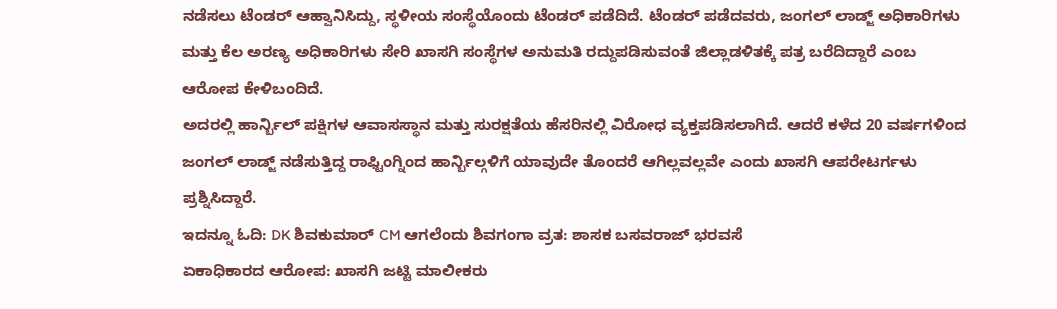ನಡೆಸಲು ಟೆಂಡರ್ ಆಹ್ವಾನಿಸಿದ್ದು, ಸ್ಥಳೀಯ ಸಂಸ್ಥೆಯೊಂದು ಟೆಂಡರ್ ಪಡೆದಿದೆ. ಟೆಂಡರ್ ಪಡೆದವರು, ಜಂಗಲ್ ಲಾಡ್ಜ್ ಅಧಿಕಾರಿಗಳು ಮತ್ತು ಕೆಲ ಅರಣ್ಯ ಅಧಿಕಾರಿಗಳು ಸೇರಿ ಖಾಸಗಿ ಸಂಸ್ಥೆಗಳ ಅನುಮತಿ ರದ್ದುಪಡಿಸುವಂತೆ ಜಿಲ್ಲಾಡಳಿತಕ್ಕೆ ಪತ್ರ ಬರೆದಿದ್ದಾರೆ ಎಂಬ ಆರೋಪ ಕೇಳಿಬಂದಿದೆ.
ಅದರಲ್ಲಿ ಹಾರ್ನ್ಬಿಲ್ ಪಕ್ಷಿಗಳ ಆವಾಸಸ್ಥಾನ ಮತ್ತು ಸುರಕ್ಷತೆಯ ಹೆಸರಿನಲ್ಲಿ ವಿರೋಧ ವ್ಯಕ್ತಪಡಿಸಲಾಗಿದೆ. ಆದರೆ ಕಳೆದ 20 ವರ್ಷಗಳಿಂದ ಜಂಗಲ್ ಲಾಡ್ಜ್ ನಡೆಸುತ್ತಿದ್ದ ರಾಫ್ಟಿಂಗ್ನಿಂದ ಹಾರ್ನ್ಬಿಲ್ಗಳಿಗೆ ಯಾವುದೇ ತೊಂದರೆ ಆಗಿಲ್ಲವಲ್ಲವೇ ಎಂದು ಖಾಸಗಿ ಆಪರೇಟರ್ಗಳು ಪ್ರಶ್ನಿಸಿದ್ದಾರೆ.
ಇದನ್ನೂ ಓದಿ: DK ಶಿವಕುಮಾರ್ CM ಆಗಲೆಂದು ಶಿವಗಂಗಾ ವ್ರತ: ಶಾಸಕ ಬಸವರಾಜ್ ಭರವಸೆ
ಏಕಾಧಿಕಾರದ ಆರೋಪ: ಖಾಸಗಿ ಜಟ್ಟಿ ಮಾಲೀಕರು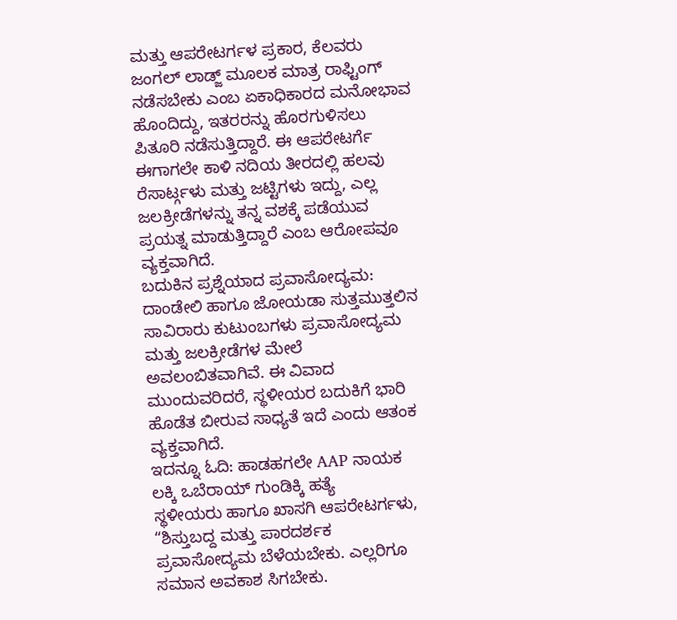ಮತ್ತು ಆಪರೇಟರ್ಗಳ ಪ್ರಕಾರ, ಕೆಲವರು ಜಂಗಲ್ ಲಾಡ್ಜ್ ಮೂಲಕ ಮಾತ್ರ ರಾಫ್ಟಿಂಗ್ ನಡೆಸಬೇಕು ಎಂಬ ಏಕಾಧಿಕಾರದ ಮನೋಭಾವ ಹೊಂದಿದ್ದು, ಇತರರನ್ನು ಹೊರಗುಳಿಸಲು ಪಿತೂರಿ ನಡೆಸುತ್ತಿದ್ದಾರೆ. ಈ ಆಪರೇಟರ್ಗೆ ಈಗಾಗಲೇ ಕಾಳಿ ನದಿಯ ತೀರದಲ್ಲಿ ಹಲವು ರೆಸಾರ್ಟ್ಗಳು ಮತ್ತು ಜಟ್ಟಿಗಳು ಇದ್ದು, ಎಲ್ಲ ಜಲಕ್ರೀಡೆಗಳನ್ನು ತನ್ನ ವಶಕ್ಕೆ ಪಡೆಯುವ ಪ್ರಯತ್ನ ಮಾಡುತ್ತಿದ್ದಾರೆ ಎಂಬ ಆರೋಪವೂ ವ್ಯಕ್ತವಾಗಿದೆ.
ಬದುಕಿನ ಪ್ರಶ್ನೆಯಾದ ಪ್ರವಾಸೋದ್ಯಮ: ದಾಂಡೇಲಿ ಹಾಗೂ ಜೋಯಡಾ ಸುತ್ತಮುತ್ತಲಿನ ಸಾವಿರಾರು ಕುಟುಂಬಗಳು ಪ್ರವಾಸೋದ್ಯಮ ಮತ್ತು ಜಲಕ್ರೀಡೆಗಳ ಮೇಲೆ ಅವಲಂಬಿತವಾಗಿವೆ. ಈ ವಿವಾದ ಮುಂದುವರಿದರೆ, ಸ್ಥಳೀಯರ ಬದುಕಿಗೆ ಭಾರಿ ಹೊಡೆತ ಬೀರುವ ಸಾಧ್ಯತೆ ಇದೆ ಎಂದು ಆತಂಕ ವ್ಯಕ್ತವಾಗಿದೆ.
ಇದನ್ನೂ ಓದಿ: ಹಾಡಹಗಲೇ AAP ನಾಯಕ ಲಕ್ಕಿ ಒಬೆರಾಯ್ ಗುಂಡಿಕ್ಕಿ ಹತ್ಯೆ
ಸ್ಥಳೀಯರು ಹಾಗೂ ಖಾಸಗಿ ಆಪರೇಟರ್ಗಳು, “ಶಿಸ್ತುಬದ್ದ ಮತ್ತು ಪಾರದರ್ಶಕ ಪ್ರವಾಸೋದ್ಯಮ ಬೆಳೆಯಬೇಕು. ಎಲ್ಲರಿಗೂ ಸಮಾನ ಅವಕಾಶ ಸಿಗಬೇಕು.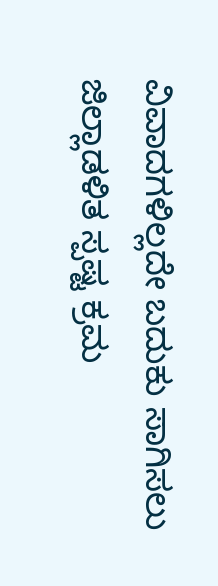ವಿವಾದಗಳಿಲ್ಲದೇ ಬದುಕು ಸಾಗಿಸಲು ಜಿಲ್ಲಾಡಳಿತ ಸ್ಪಷ್ಟ ಕ್ರಮ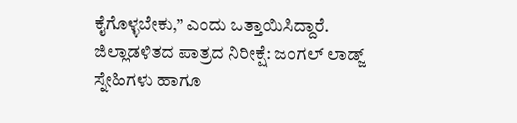ಕೈಗೊಳ್ಳಬೇಕು,” ಎಂದು ಒತ್ತಾಯಿಸಿದ್ದಾರೆ.
ಜಿಲ್ಲಾಡಳಿತದ ಪಾತ್ರದ ನಿರೀಕ್ಷೆ: ಜಂಗಲ್ ಲಾಡ್ಜ್ ಸ್ನೇಹಿಗಳು ಹಾಗೂ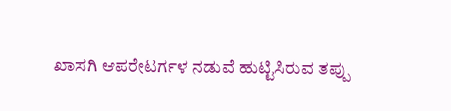ಖಾಸಗಿ ಆಪರೇಟರ್ಗಳ ನಡುವೆ ಹುಟ್ಟಿಸಿರುವ ತಪ್ಪು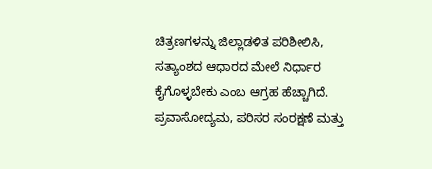ಚಿತ್ರಣಗಳನ್ನು ಜಿಲ್ಲಾಡಳಿತ ಪರಿಶೀಲಿಸಿ, ಸತ್ಯಾಂಶದ ಆಧಾರದ ಮೇಲೆ ನಿರ್ಧಾರ ಕೈಗೊಳ್ಳಬೇಕು ಎಂಬ ಆಗ್ರಹ ಹೆಚ್ಚಾಗಿದೆ.
ಪ್ರವಾಸೋದ್ಯಮ, ಪರಿಸರ ಸಂರಕ್ಷಣೆ ಮತ್ತು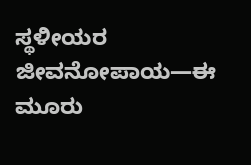ಸ್ಥಳೀಯರ ಜೀವನೋಪಾಯ—ಈ ಮೂರು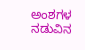ಅಂಶಗಳ ನಡುವಿನ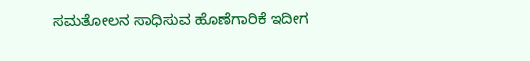ಸಮತೋಲನ ಸಾಧಿಸುವ ಹೊಣೆಗಾರಿಕೆ ಇದೀಗ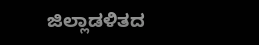ಜಿಲ್ಲಾಡಳಿತದ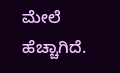ಮೇಲೆ ಹೆಚ್ಚಾಗಿದೆ.